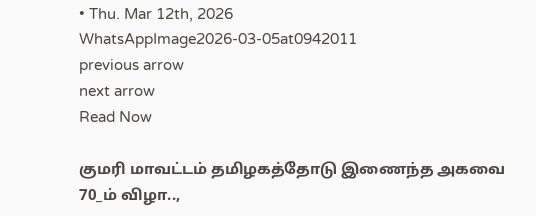• Thu. Mar 12th, 2026
WhatsAppImage2026-03-05at0942011
previous arrow
next arrow
Read Now

குமரி மாவட்டம் தமிழகத்தோடு இணைந்த அகவை 70_ம் விழா..,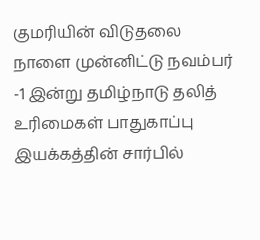குமரியின் விடுதலை நாளை முன்னிட்டு நவம்பர் -1 இன்று தமிழ்நாடு தலித் உரிமைகள் பாதுகாப்பு இயக்கத்தின் சார்பில்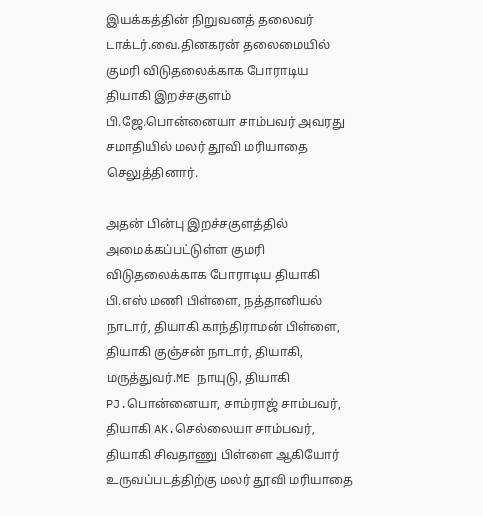இயக்கத்தின் நிறுவனத் தலைவர் டாக்டர்.வை.தினகரன் தலைமையில் குமரி விடுதலைக்காக போராடிய தியாகி இறச்சகுளம் பி.ஜே.பொன்னையா சாம்பவர் அவரது சமாதியில் மலர் தூவி மரியாதை செலுத்தினார்.

அதன் பின்பு இறச்சகுளத்தில் அமைக்கப்பட்டுள்ள குமரி விடுதலைக்காக போராடிய தியாகி பி.எஸ் மணி பிள்ளை, நத்தானியல் நாடார், தியாகி காந்திராமன் பிள்ளை, தியாகி குஞ்சன் நாடார், தியாகி, மருத்துவர்.ME நாயுடு, தியாகி PJ.பொன்னையா, சாம்ராஜ் சாம்பவர், தியாகி AK.செல்லையா சாம்பவர், தியாகி சிவதாணு பிள்ளை ஆகியோர் உருவப்படத்திற்கு மலர் தூவி மரியாதை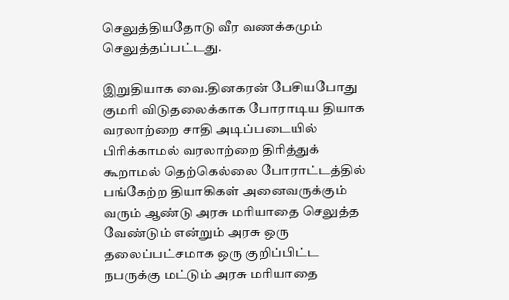செலுத்தியதோடு வீர வணக்கமும் செலுத்தப்பட்டது.

இறுதியாக வை.தினகரன் பேசியபோது குமரி விடுதலைக்காக போராடிய தியாக வரலாற்றை சாதி அடிப்படையில் பிரிக்காமல் வரலாற்றை திரித்துக் கூறாமல் தெற்கெல்லை போராட்டத்தில் பங்கேற்ற தியாகிகள் அனைவருக்கும் வரும் ஆண்டு அரசு மரியாதை செலுத்த வேண்டும் என்றும் அரசு ஒரு தலைப்பட்சமாக ஒரு குறிப்பிட்ட நபருக்கு மட்டும் அரசு மரியாதை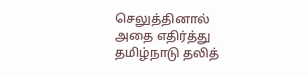செலுத்தினால் அதை எதிர்த்து தமிழ்நாடு தலித்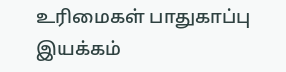உரிமைகள் பாதுகாப்பு இயக்கம்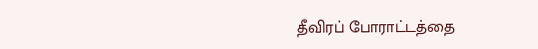தீவிரப் போராட்டத்தை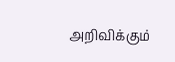அறிவிக்கும்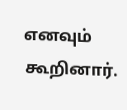எனவும் கூறினார்.